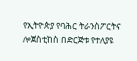የኢትዮጵያ የባሕር ትራንስፖርትና ሎጀስቲከስ በድርጅቱ የተለያዩ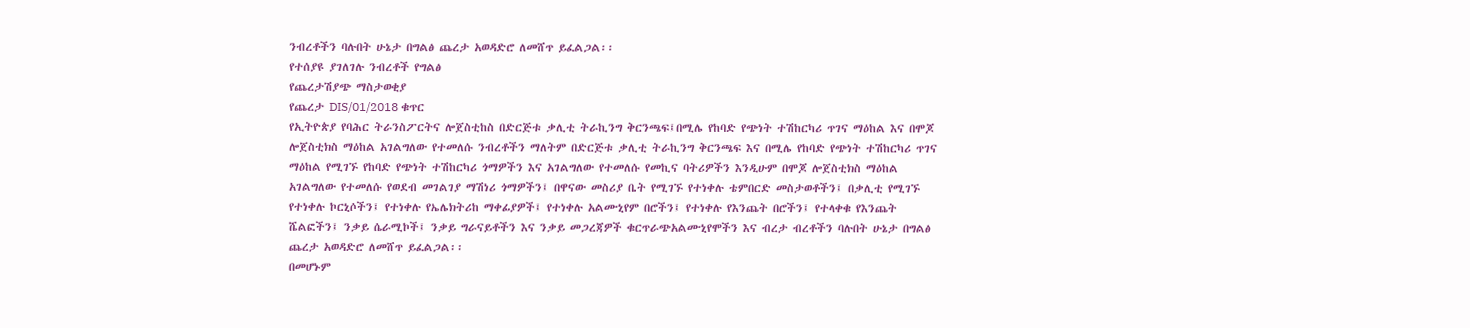ንብረቶችን ባሉበት ሁኔታ በግልፅ ጨረታ አወዳድሮ ለመሸጥ ይፈልጋል፡፡
የተሰያዩ ያገለገሉ ንብረቶች የግልፅ
የጨረታሽያጭ ማስታወቂያ
የጨረታ DIS/01/2018 ቁጥር
የኢትዮጵያ የባሕር ትራንስፖርትና ሎጀስቲከስ በድርጅቱ ቃሊቲ ትራኪንግ ቅርንጫፍ፤በሚሌ የከባድ የጭነት ተሽከርካሪ ጥገና ማዕከል እና በሞጆ ሎጀስቲክስ ማዕከል አገልግለው የተመለሱ ንብረቶችን ማለትም በድርጅቱ ቃሊቲ ትራኪንግ ቅርንጫፍ እና በሚሌ የከባድ የጭነት ተሽከርካሪ ጥገና ማዕከል የሚገኙ የከባድ የጭነት ተሽከርካሪ ጎማዎችን እና አገልግለው የተመለሱ የመኪና ባትሪዎችን እንዲሁም በሞጆ ሎጀስቲክስ ማዕከል አገልግለው የተመለሱ የወደብ መገልገያ ማሽነሪ ጎማዎችን፤ በዋናው መስሪያ ቤት የሚገኙ የተነቀሉ ቴምበርድ መስታወቶችን፤ በቃሊቲ የሚገኙ የተነቀሉ ኮርኒሶችን፤ የተነቀሉ የኤሌክትሪከ ማቀፊያዎች፤ የተነቀሉ አልሙኒየም በሮችን፤ የተነቀሉ የእንጨት በሮችን፤ የተላቀቁ የእንጨት ሼልፎችን፤ ንቃይ ሴራሚኮች፤ ንቃይ ግራናይቶችን እና ንቃይ መጋረጃዎች ቁርጥራጭአልሙኒየሞችን እና ብረታ ብረቶችን ባሉበት ሁኔታ በግልፅ ጨረታ አወዳድሮ ለመሸጥ ይፈልጋል፡፡
በመሆኑም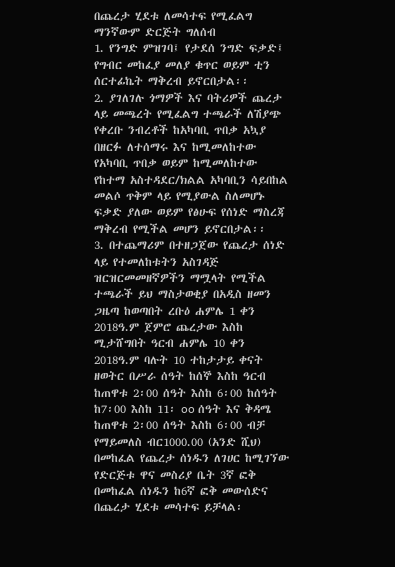በጨረታ ሂደቱ ለመሳተፍ የሚፈልግ ማንኛውም ድርጅት ግለሰብ
1. የንግድ ምዝገባ፤ የታደሰ ንግድ ፍቃድ፤ የግብር መከፈያ መለያ ቁጥር ወይም ቲን ሰርተፊኬት ማቅረብ ይኖርበታል፡፡
2. ያገለገሉ ጎማዎች እና ባትሪዎች ጨረታ ላይ መጫረት የሚፈልግ ተጫራች ለሽያጭ የቀረቡ ንብረቶች ከአካባቢ ጥበቃ አኳያ በዘርፉ ለተሰማሩ እና ከሚመለከተው የአካባቢ ጥበቃ ወይም ከሚመለከተው የከተማ አስተዳደር/ክልል አካባቢን ሳይበከል መልሶ ጥቅም ላይ የሚያውል ስለመሆኑ ፍቃድ ያለው ወይም የፅሁፍ የሰነድ ማስረጃ ማቅረብ የሚችል መሆን ይኖርበታል፡፡
3. በተጨማሪም በተዘጋጀው የጨረታ ሰነድ ላይ የተመለከቱትን አስገዳጅ ዝርዝርመመዘኛዎችን ማሟላት የሚችል ተጫራች ይህ ማስታወቂያ በአዲስ ዘመን ጋዜጣ ከወጣበት ረቡዕ ሐምሌ 1 ቀን 2018ዓ.ም ጀምሮ ጨረታው እስከ ሚታሸግበት ዓርብ ሐምሌ 10 ቀን 2018ዓ.ም ባሉት 10 ተከታታይ ቀናት ዘወትር በሥራ ሰዓት ከሰኞ እስከ ዓርብ ከጠዋቱ 2፡00 ሰዓት እስከ 6፡00 ከሰዓት ከ7፡00 እስከ 11፡ oo ሰዓት እና ቅዳሜ ከጠዋቱ 2፡00 ሰዓት እስከ 6፡00 ብቻ የማይመለስ ብር1000.00 (አንድ ሺህ) በመከፈል የጨረታ ሰነዱን ለገሀር ከሚገኘው የድርጅቱ ዋና መስሪያ ቤት 3ኛ ፎቅ በመከፈል ሰነዱን ከ6ኛ ፎቅ መውሰድና በጨረታ ሂደቱ መሳተፍ ይቻላል፡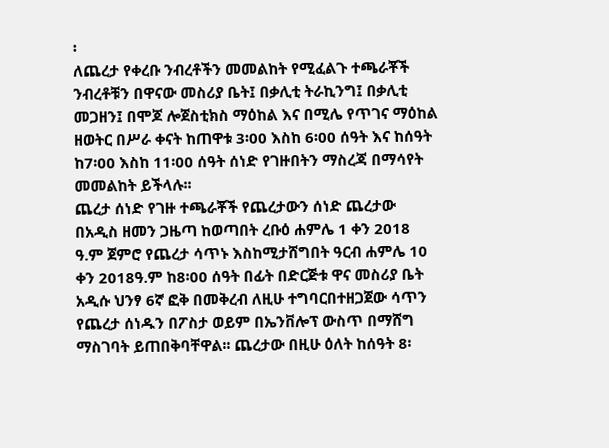፡
ለጨረታ የቀረቡ ንብረቶችን መመልከት የሚፈልጉ ተጫራቾች ንብረቶቹን በዋናው መስሪያ ቤት፤ በቃሊቲ ትራኪንግ፤ በቃሊቲ መጋዘን፤ በሞጆ ሎጀስቲክስ ማዕከል እና በሚሌ የጥገና ማዕከል ዘወትር በሥራ ቀናት ከጠዋቱ 3፡00 እስከ 6፡00 ሰዓት እና ከሰዓት ከ7፡00 እስከ 11፡00 ሰዓት ሰነድ የገዙበትን ማስረጃ በማሳየት መመልከት ይችላሉ፡፡
ጨረታ ሰነድ የገዙ ተጫራቾች የጨረታውን ሰነድ ጨረታው በአዲስ ዘመን ጋዜጣ ከወጣበት ረቡዕ ሐምሌ 1 ቀን 2018 ዓ.ም ጀምሮ የጨረታ ሳጥኑ እስከሚታሸግበት ዓርብ ሐምሌ 10 ቀን 2018ዓ.ም ከ8፡00 ሰዓት በፊት በድርጅቱ ዋና መስሪያ ቤት አዲሱ ህንፃ 6ኛ ፎቅ በመቅረብ ለዚሁ ተግባርበተዘጋጀው ሳጥን የጨረታ ሰነዱን በፖስታ ወይም በኤንቨሎፕ ውስጥ በማሸግ ማስገባት ይጠበቅባቸዋል፡፡ ጨረታው በዚሁ ዕለት ከሰዓት 8፡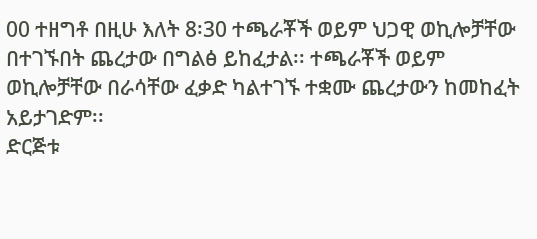00 ተዘግቶ በዚሁ እለት 8፡30 ተጫራቾች ወይም ህጋዊ ወኪሎቻቸው በተገኙበት ጨረታው በግልፅ ይከፈታል፡፡ ተጫራቾች ወይም ወኪሎቻቸው በራሳቸው ፈቃድ ካልተገኙ ተቋሙ ጨረታውን ከመከፈት አይታገድም፡፡
ድርጅቱ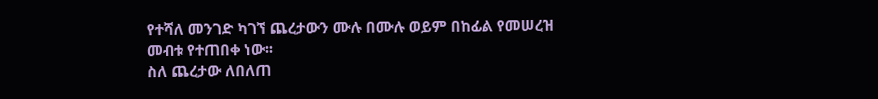የተሻለ መንገድ ካገኘ ጨረታውን ሙሉ በሙሉ ወይም በከፊል የመሠረዝ መብቱ የተጠበቀ ነው፡፡
ስለ ጨረታው ለበለጠ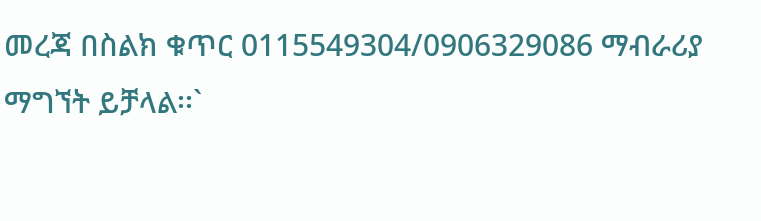መረጃ በስልክ ቁጥር 0115549304/0906329086 ማብራሪያ ማግኘት ይቻላል፡፡`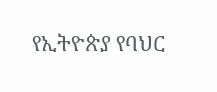የኢትዮጵያ የባህር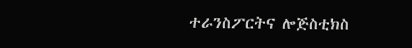ተራንስፖርትና ሎጅስቲክስ